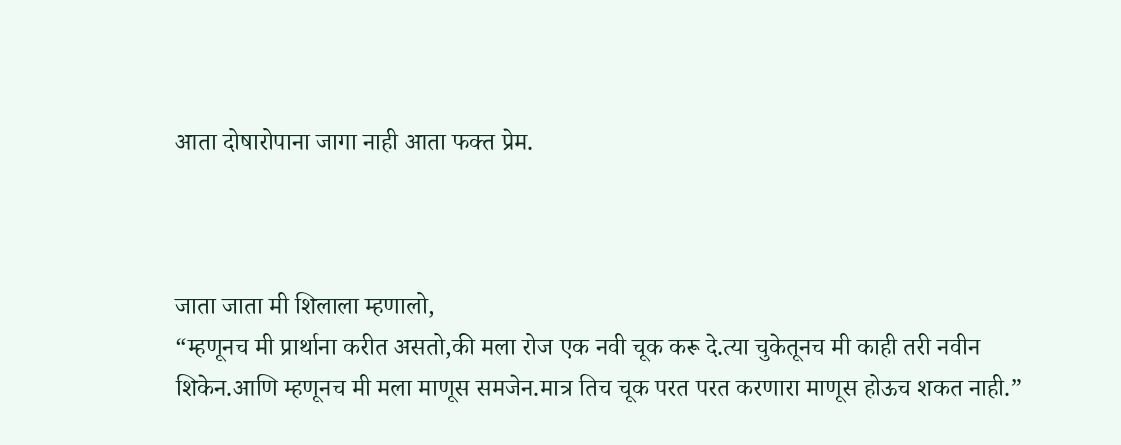आता दोषारोपाना जागा नाही आता फक्त प्रेम.



जाता जाता मी शिलाला म्हणालो,
“म्हणूनच मी प्रार्थाना करीत असतो,की मला रोज एक नवी चूक करू दे.त्या चुकेतूनच मी काही तरी नवीन शिकेन.आणि म्हणूनच मी मला माणूस समजेन.मात्र तिच चूक परत परत करणारा माणूस होऊच शकत नाही.”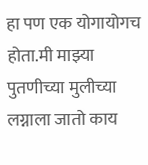हा पण एक योगायोगच होता.मी माझ्या पुतणीच्या मुलीच्या लग्नाला जातो काय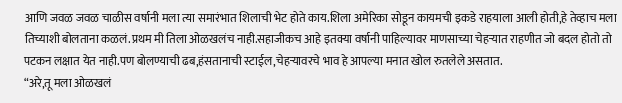आणि जवळ जवळ चाळीस वर्षानी मला त्या समारंभात शिलाची भेट होते काय.शिला अमेरिका सोडून कायमची इकडे राहयाला आली होती,हे तेव्हाच मला तिच्याशी बोलताना कळलं.प्रथम मी तिला ओळखलंच नाही.सहाजीकच आहे इतक्या वर्षानी पाहिल्यावर माणसाच्या चेहर्‍यात राहणीत जो बदल होतो तो पटकन लक्षात येत नाही.पण बोलण्याची ढब,हंसतानाची स्टाईल,चेहर्‍यावरचे भाव हे आपल्या मनात खोल रुतलेले असतात.
“अरे,तू मला ओळखलं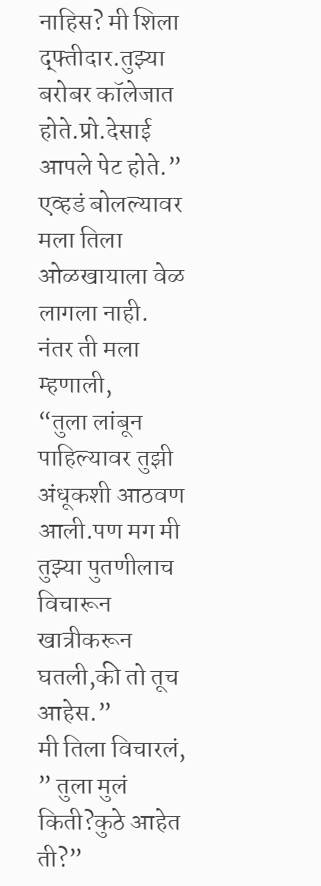नाहिस? मी शिला द्फ्तीदार.तुझ्या बरोबर कॉलेजात होते.प्रो.देसाई आपले पेट होते.”
एव्हडं बोलल्यावर मला तिला ओळखायाला वेळ लागला नाही.
नंतर ती मला म्हणाली,
“तुला लांबून पाहिल्यावर तुझी अंधूकशी आठवण आली.पण मग मी तुझ्या पुतणीलाच विचारून खात्रीकरून घतली,की तो तूच आहेस.”
मी तिला विचारलं,
” तुला मुलं किती?कुठे आहेत ती?”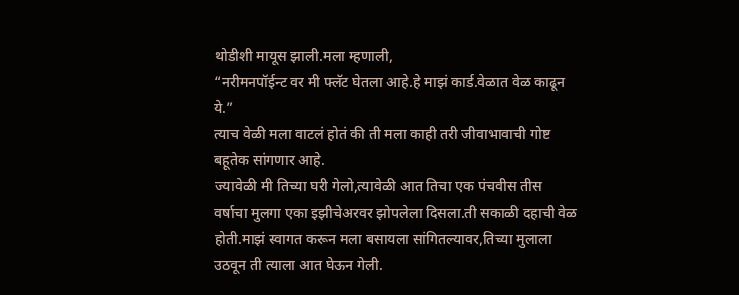थोडीशी मायूस झाली.मला म्हणाली,
“नरीमनपॉईन्ट वर मी फ्लॅट घेतला आहे.हे माझं कार्ड.वेळात वेळ काढून ये.”
त्याच वेळी मला वाटलं होतं की ती मला काही तरी जीवाभावाची गोष्ट बहूतेक सांगणार आहे.
ज्यावेळी मी तिच्या घरी गेलो,त्यावेळी आत तिचा एक पंचवीस तीस वर्षाचा मुलगा एका इझीचेअरवर झोपलेला दिसला.ती सकाळी दहाची वेळ होती.माझं स्वागत करून मला बसायला सांगितल्यावर,तिच्या मुलाला उठवून ती त्याला आत घेऊन गेली.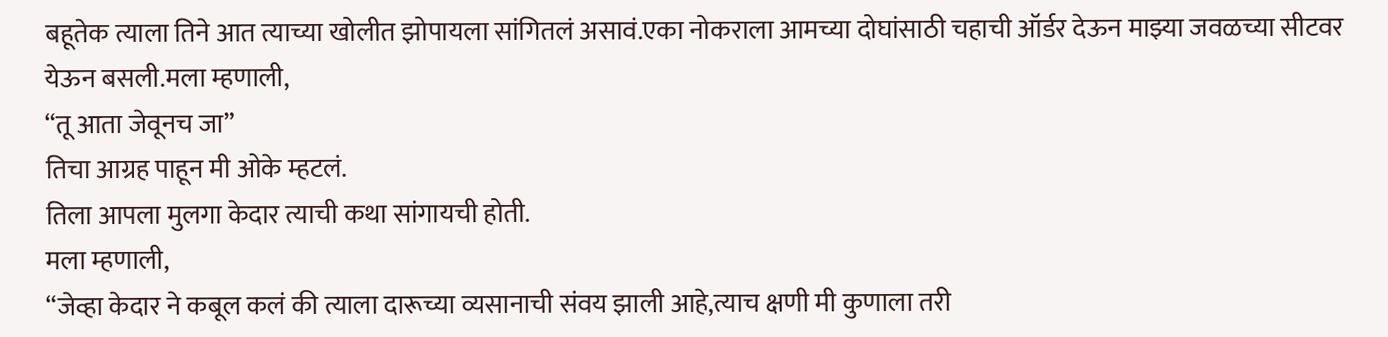बहूतेक त्याला तिने आत त्याच्या खोलीत झोपायला सांगितलं असावं.एका नोकराला आमच्या दोघांसाठी चहाची ऑर्डर देऊन माझ्या जवळच्या सीटवर येऊन बसली.मला म्हणाली,
“तू आता जेवूनच जा”
तिचा आग्रह पाहून मी ओके म्हटलं.
तिला आपला मुलगा केदार त्याची कथा सांगायची होती.
मला म्हणाली,
“जेव्हा केदार ने कबूल कलं की त्याला दारूच्या व्यसानाची संवय झाली आहे,त्याच क्षणी मी कुणाला तरी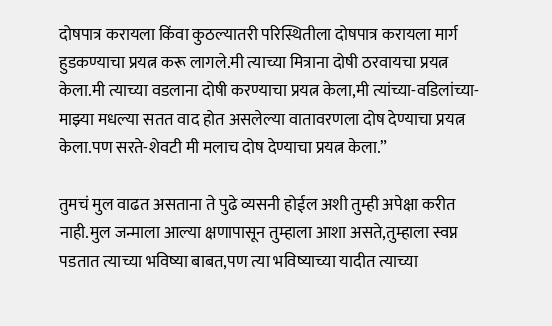दोषपात्र करायला किंवा कुठल्यातरी परिस्थितीला दोषपात्र करायला मार्ग हुडकण्याचा प्रयत्न करू लागले.मी त्याच्या मित्राना दोषी ठरवायचा प्रयत्न केला.मी त्याच्या वडलाना दोषी करण्याचा प्रयत्न केला,मी त्यांच्या-वडिलांच्या- माझ्या मधल्या सतत वाद होत असलेल्या वातावरणला दोष देण्याचा प्रयत्न केला.पण सरते-शेवटी मी मलाच दोष देण्याचा प्रयत्न केला.”

तुमचं मुल वाढत असताना ते पुढे व्यसनी होईल अशी तुम्ही अपेक्षा करीत नाही.मुल जन्माला आल्या क्षणापासून तुम्हाला आशा असते,तुम्हाला स्वप्न पडतात त्याच्या भविष्या बाबत,पण त्या भविष्याच्या यादीत त्याच्या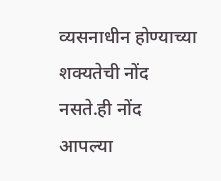व्यसनाधीन होण्याच्या शक्यतेची नोंद नसते.ही नोंद आपल्या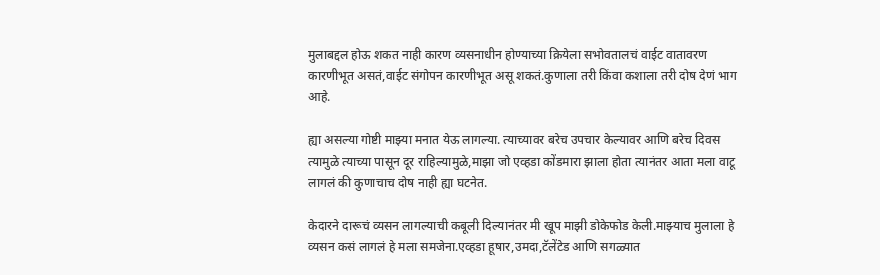मुलाबद्दल होऊ शकत नाही कारण व्यसनाधीन होण्याच्या क्रियेला सभोवतालचं वाईट वातावरण कारणीभूत असतं,वाईट संगोपन कारणीभूत असू शकतं.कुणाला तरी किंवा कशाला तरी दोष देणं भाग आहे.

ह्या असल्या गोष्टी माझ्या मनात येऊ लागल्या. त्याच्यावर बरेच उपचार केल्यावर आणि बरेच दिवस त्यामुळे त्याच्या पासून दूर राहिल्यामुळे,माझा जो एव्हडा कोंडमारा झाला होता त्यानंतर आता मला वाटू लागलं की कुणाचाच दोष नाही ह्या घटनेत.

केदारने दारूचं व्यसन लागल्याची कबूली दिल्यानंतर मी खूप माझी डोकेफोड केली.माझ्याच मुलाला हे व्यसन कसं लागलं हे मला समजेना.एव्हडा हूषार,उमदा,टॅलेंटेड आणि सगळ्यात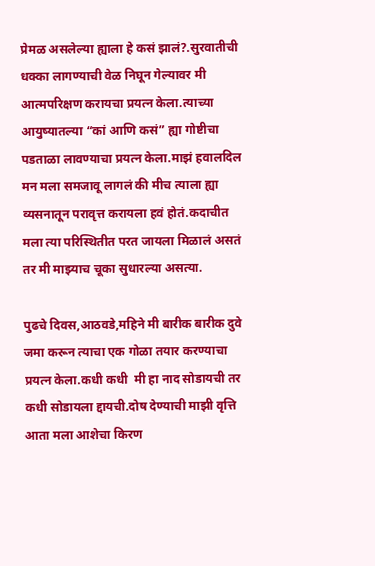प्रेमळ असलेल्या ह्याला हे कसं झालं?.सुरवातीची धक्का लागण्याची वेळ निघून गेल्यावर मी आत्मपरिक्षण करायचा प्रयत्न केला.त्याच्या आयुष्यातल्या “कां आणि कसं” ह्या गोष्टीचा पडताळा लावण्याचा प्रयत्न केला.माझं हवालदिल मन मला समजावू लागलं की मीच त्याला ह्या व्यसनातून परावृत्त करायला हवं होतं.कदाचीत मला त्या परिस्थितीत परत जायला मिळालं असतं तर मी माझ्याच चूका सुधारल्या असत्या.

पुढचे दिवस,आठवडे,महिने मी बारीक बारीक दुवे जमा करून त्याचा एक गोळा तयार करण्याचा प्रयत्न केला.कधी कधी  मी हा नाद सोडायची तर कधी सोडायला द्दायची.दोष देण्याची माझी वृत्ति आता मला आशेचा किरण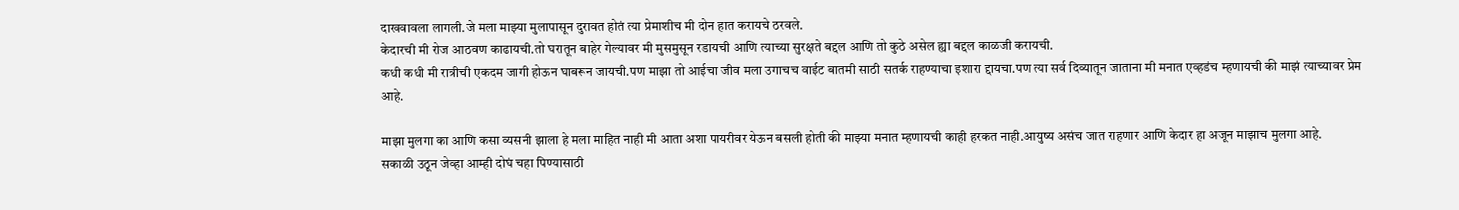दाखवावला लागली.जे मला माझ्या मुलापासून दुरावत होतं त्या प्रेमाशीच मी दोन हात करायचे ठरवले.
केदारची मी रोज आठवण काढायची.तो घरातून बाहेर गेल्यावर मी मुसमुसून रडायची आणि त्याच्या सुरक्षते बद्दल आणि तो कुठे असेल ह्या बद्दल काळजी करायची.
कधी कधी मी रात्रीची एकदम जागी होऊन घाबरून जायची.पण माझा तो आईचा जीव मला उगाचच वाईट बातमी साठी सतर्क राहण्याचा इशारा द्दायचा.पण त्या सर्व दिव्यातून जाताना मी मनात एव्हडंच म्हणायची की माझं त्याच्यावर प्रेम आहे.

माझा मुलगा का आणि कसा व्यसनी झाला हे मला माहित नाही मी आता अशा पायरीवर येऊन बसली होती की माझ्या मनात म्हणायची काही हरकत नाही.आयुष्य असंच जात राहणार आणि केदार हा अजून माझाच मुलगा आहे.
सकाळी उठून जेव्हा आम्ही दोघं चहा पिण्यासाठी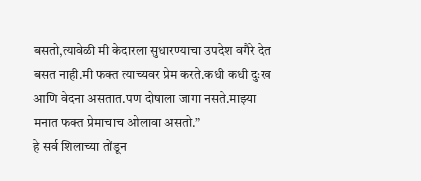बसतो,त्यावेळी मी केदारला सुधारण्याचा उपदेश वगैरे देत बसत नाही.मी फक्त त्याच्यवर प्रेम करते.कधी कधी दुःख आणि वेदना असतात.पण दोषाला जागा नसते.माझ्या मनात फक्त प्रेमाचाच ओलावा असतो.”
हे सर्व शिलाच्या तोंडून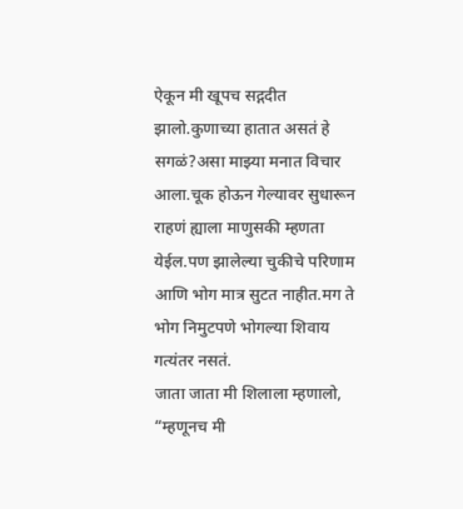ऐकून मी खूपच सद्गदीत झालो.कुणाच्या हातात असतं हे सगळं?असा माझ्या मनात विचार आला.चूक होऊन गेल्यावर सुधारून राहणं ह्याला माणुसकी म्हणता येईल.पण झालेल्या चुकीचे परिणाम आणि भोग मात्र सुटत नाहीत.मग ते भोग निमुटपणे भोगल्या शिवाय गत्यंतर नसतं.
जाता जाता मी शिलाला म्हणालो,
“म्हणूनच मी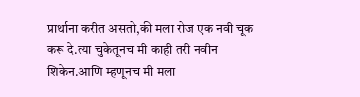प्रार्थाना करीत असतो,की मला रोज एक नवी चूक करू दे.त्या चुकेतूनच मी काही तरी नवीन शिकेन.आणि म्हणूनच मी मला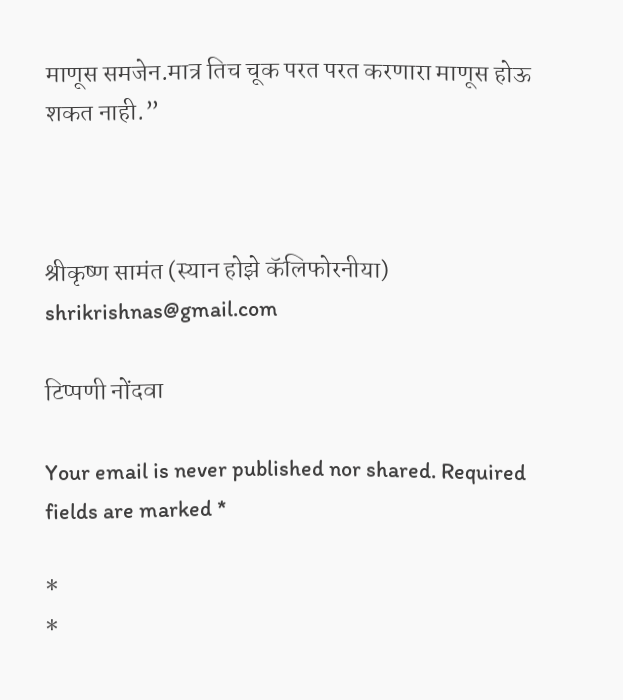माणूस समजेन.मात्र तिच चूक परत परत करणारा माणूस होऊ शकत नाही.”



श्रीकृष्ण सामंत (स्यान होझे कॅलिफोरनीया)
shrikrishnas@gmail.com

टिप्पणी नोंदवा

Your email is never published nor shared. Required fields are marked *

*
*